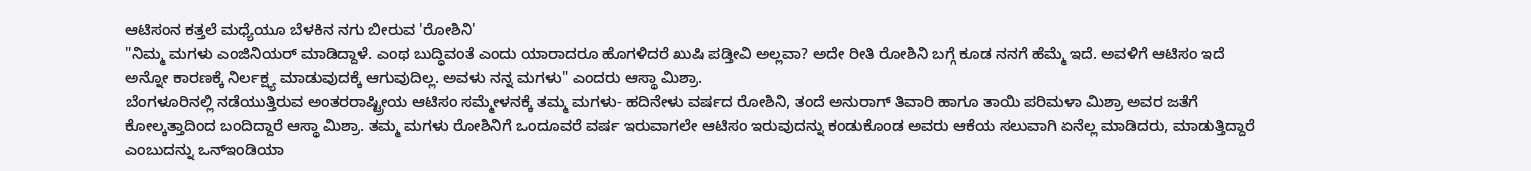ಆಟಿಸಂನ ಕತ್ತಲೆ ಮಧ್ಯೆಯೂ ಬೆಳಕಿನ ನಗು ಬೀರುವ 'ರೋಶಿನಿ'
"ನಿಮ್ಮ ಮಗಳು ಎಂಜಿನಿಯರ್ ಮಾಡಿದ್ದಾಳೆ. ಎಂಥ ಬುದ್ಧಿವಂತೆ ಎಂದು ಯಾರಾದರೂ ಹೊಗಳಿದರೆ ಖುಷಿ ಪಡ್ತೀವಿ ಅಲ್ಲವಾ? ಅದೇ ರೀತಿ ರೋಶಿನಿ ಬಗ್ಗೆ ಕೂಡ ನನಗೆ ಹೆಮ್ಮೆ ಇದೆ. ಅವಳಿಗೆ ಆಟಿಸಂ ಇದೆ ಅನ್ನೋ ಕಾರಣಕ್ಕೆ ನಿರ್ಲಕ್ಷ್ಯ ಮಾಡುವುದಕ್ಕೆ ಆಗುವುದಿಲ್ಲ. ಅವಳು ನನ್ನ ಮಗಳು" ಎಂದರು ಆಸ್ಥಾ ಮಿಶ್ರಾ.
ಬೆಂಗಳೂರಿನಲ್ಲಿ ನಡೆಯುತ್ತಿರುವ ಅಂತರರಾಷ್ಟ್ರೀಯ ಆಟಿಸಂ ಸಮ್ಮೇಳನಕ್ಕೆ ತಮ್ಮ ಮಗಳು- ಹದಿನೇಳು ವರ್ಷದ ರೋಶಿನಿ, ತಂದೆ ಅನುರಾಗ್ ತಿವಾರಿ ಹಾಗೂ ತಾಯಿ ಪರಿಮಳಾ ಮಿಶ್ರಾ ಅವರ ಜತೆಗೆ ಕೋಲ್ಕತ್ತಾದಿಂದ ಬಂದಿದ್ದಾರೆ ಆಸ್ಥಾ ಮಿಶ್ರಾ. ತಮ್ಮ ಮಗಳು ರೋಶಿನಿಗೆ ಒಂದೂವರೆ ವರ್ಷ ಇರುವಾಗಲೇ ಆಟಿಸಂ ಇರುವುದನ್ನು ಕಂಡುಕೊಂಡ ಅವರು ಆಕೆಯ ಸಲುವಾಗಿ ಏನೆಲ್ಲ ಮಾಡಿದರು, ಮಾಡುತ್ತಿದ್ದಾರೆ ಎಂಬುದನ್ನು ಒನ್ಇಂಡಿಯಾ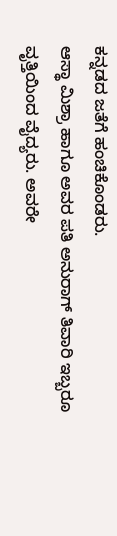ಕನ್ನಡದ ಜತೆಗೆ ಹಂಚಿಕೊಂಡರು.
ಆಸ್ಥಾ ಮಿಶ್ರಾ ಹಾಗೂ ಅವರ ಪತಿ ಅನುರಾಗ್ ತಿವಾರಿ ಇಬ್ಬರೂ ವೃತ್ತಿಯಿಂದ ವೈದ್ಯರು. ಅವರೇ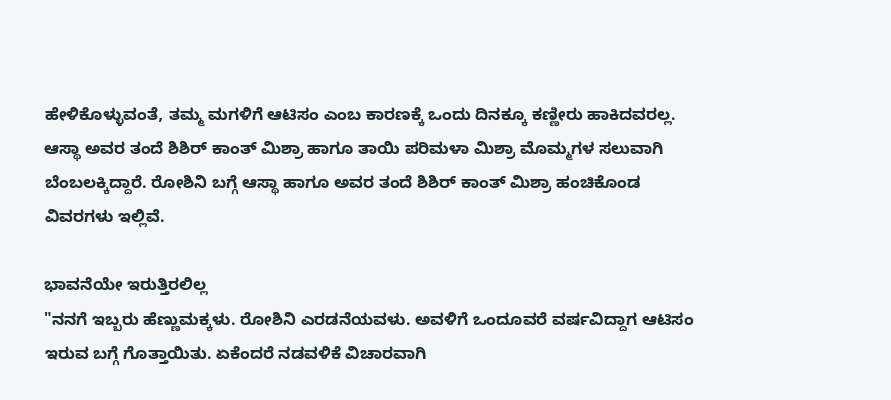ಹೇಳಿಕೊಳ್ಳುವಂತೆ, ತಮ್ಮ ಮಗಳಿಗೆ ಆಟಿಸಂ ಎಂಬ ಕಾರಣಕ್ಕೆ ಒಂದು ದಿನಕ್ಕೂ ಕಣ್ಣೀರು ಹಾಕಿದವರಲ್ಲ. ಆಸ್ಥಾ ಅವರ ತಂದೆ ಶಿಶಿರ್ ಕಾಂತ್ ಮಿಶ್ರಾ ಹಾಗೂ ತಾಯಿ ಪರಿಮಳಾ ಮಿಶ್ರಾ ಮೊಮ್ಮಗಳ ಸಲುವಾಗಿ ಬೆಂಬಲಕ್ಕಿದ್ದಾರೆ. ರೋಶಿನಿ ಬಗ್ಗೆ ಆಸ್ಥಾ ಹಾಗೂ ಅವರ ತಂದೆ ಶಿಶಿರ್ ಕಾಂತ್ ಮಿಶ್ರಾ ಹಂಚಿಕೊಂಡ ವಿವರಗಳು ಇಲ್ಲಿವೆ.

ಭಾವನೆಯೇ ಇರುತ್ತಿರಲಿಲ್ಲ
"ನನಗೆ ಇಬ್ಬರು ಹೆಣ್ಣುಮಕ್ಕಳು. ರೋಶಿನಿ ಎರಡನೆಯವಳು. ಅವಳಿಗೆ ಒಂದೂವರೆ ವರ್ಷವಿದ್ದಾಗ ಆಟಿಸಂ ಇರುವ ಬಗ್ಗೆ ಗೊತ್ತಾಯಿತು. ಏಕೆಂದರೆ ನಡವಳಿಕೆ ವಿಚಾರವಾಗಿ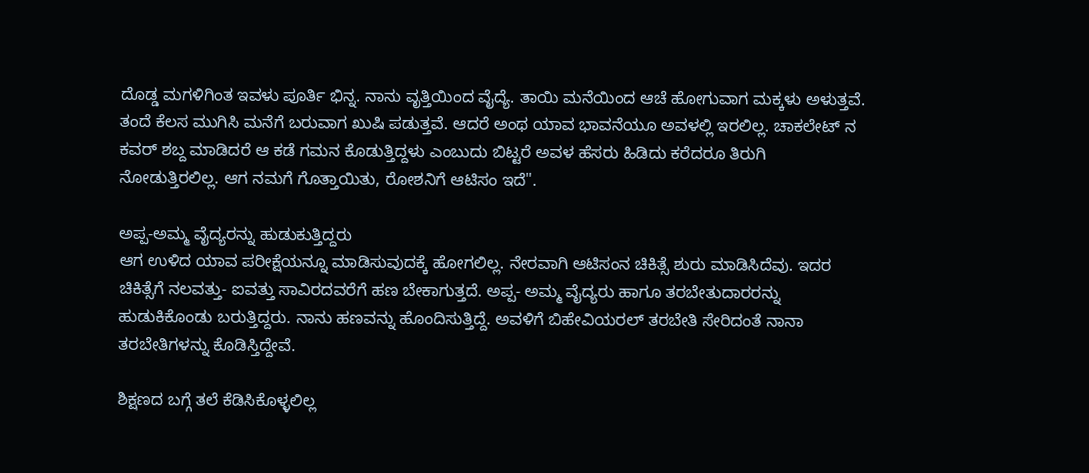ದೊಡ್ಡ ಮಗಳಿಗಿಂತ ಇವಳು ಪೂರ್ತಿ ಭಿನ್ನ. ನಾನು ವೃತ್ತಿಯಿಂದ ವೈದ್ಯೆ. ತಾಯಿ ಮನೆಯಿಂದ ಆಚೆ ಹೋಗುವಾಗ ಮಕ್ಕಳು ಅಳುತ್ತವೆ. ತಂದೆ ಕೆಲಸ ಮುಗಿಸಿ ಮನೆಗೆ ಬರುವಾಗ ಖುಷಿ ಪಡುತ್ತವೆ. ಆದರೆ ಅಂಥ ಯಾವ ಭಾವನೆಯೂ ಅವಳಲ್ಲಿ ಇರಲಿಲ್ಲ. ಚಾಕಲೇಟ್ ನ ಕವರ್ ಶಬ್ದ ಮಾಡಿದರೆ ಆ ಕಡೆ ಗಮನ ಕೊಡುತ್ತಿದ್ದಳು ಎಂಬುದು ಬಿಟ್ಟರೆ ಅವಳ ಹೆಸರು ಹಿಡಿದು ಕರೆದರೂ ತಿರುಗಿ ನೋಡುತ್ತಿರಲಿಲ್ಲ. ಆಗ ನಮಗೆ ಗೊತ್ತಾಯಿತು, ರೋಶನಿಗೆ ಆಟಿಸಂ ಇದೆ".

ಅಪ್ಪ-ಅಮ್ಮ ವೈದ್ಯರನ್ನು ಹುಡುಕುತ್ತಿದ್ದರು
ಆಗ ಉಳಿದ ಯಾವ ಪರೀಕ್ಷೆಯನ್ನೂ ಮಾಡಿಸುವುದಕ್ಕೆ ಹೋಗಲಿಲ್ಲ. ನೇರವಾಗಿ ಆಟಿಸಂನ ಚಿಕಿತ್ಸೆ ಶುರು ಮಾಡಿಸಿದೆವು. ಇದರ ಚಿಕಿತ್ಸೆಗೆ ನಲವತ್ತು- ಐವತ್ತು ಸಾವಿರದವರೆಗೆ ಹಣ ಬೇಕಾಗುತ್ತದೆ. ಅಪ್ಪ- ಅಮ್ಮ ವೈದ್ಯರು ಹಾಗೂ ತರಬೇತುದಾರರನ್ನು ಹುಡುಕಿಕೊಂಡು ಬರುತ್ತಿದ್ದರು. ನಾನು ಹಣವನ್ನು ಹೊಂದಿಸುತ್ತಿದ್ದೆ. ಅವಳಿಗೆ ಬಿಹೇವಿಯರಲ್ ತರಬೇತಿ ಸೇರಿದಂತೆ ನಾನಾ ತರಬೇತಿಗಳನ್ನು ಕೊಡಿಸ್ತಿದ್ದೇವೆ.

ಶಿಕ್ಷಣದ ಬಗ್ಗೆ ತಲೆ ಕೆಡಿಸಿಕೊಳ್ಳಲಿಲ್ಲ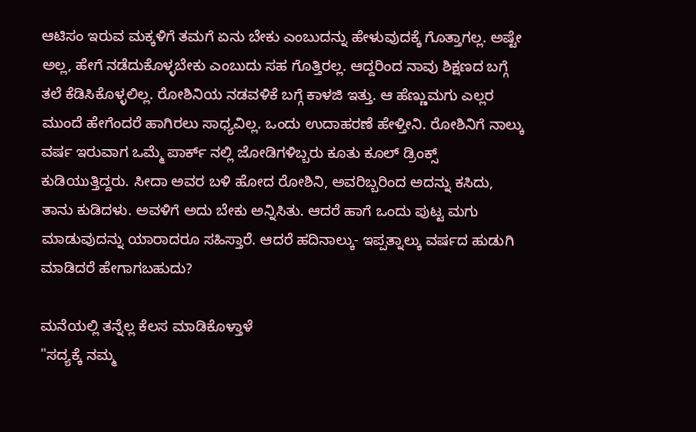ಆಟಿಸಂ ಇರುವ ಮಕ್ಕಳಿಗೆ ತಮಗೆ ಏನು ಬೇಕು ಎಂಬುದನ್ನು ಹೇಳುವುದಕ್ಕೆ ಗೊತ್ತಾಗಲ್ಲ. ಅಷ್ಟೇ ಅಲ್ಲ, ಹೇಗೆ ನಡೆದುಕೊಳ್ಳಬೇಕು ಎಂಬುದು ಸಹ ಗೊತ್ತಿರಲ್ಲ. ಆದ್ದರಿಂದ ನಾವು ಶಿಕ್ಷಣದ ಬಗ್ಗೆ ತಲೆ ಕೆಡಿಸಿಕೊಳ್ಳಲಿಲ್ಲ. ರೋಶಿನಿಯ ನಡವಳಿಕೆ ಬಗ್ಗೆ ಕಾಳಜಿ ಇತ್ತು. ಆ ಹೆಣ್ಣುಮಗು ಎಲ್ಲರ ಮುಂದೆ ಹೇಗೆಂದರೆ ಹಾಗಿರಲು ಸಾಧ್ಯವಿಲ್ಲ. ಒಂದು ಉದಾಹರಣೆ ಹೇಳ್ತೀನಿ. ರೋಶಿನಿಗೆ ನಾಲ್ಕು ವರ್ಷ ಇರುವಾಗ ಒಮ್ಮೆ ಪಾರ್ಕ್ ನಲ್ಲಿ ಜೋಡಿಗಳಿಬ್ಬರು ಕೂತು ಕೂಲ್ ಡ್ರಿಂಕ್ಸ್ ಕುಡಿಯುತ್ತಿದ್ದರು. ಸೀದಾ ಅವರ ಬಳಿ ಹೋದ ರೋಶಿನಿ, ಅವರಿಬ್ಬರಿಂದ ಅದನ್ನು ಕಸಿದು, ತಾನು ಕುಡಿದಳು. ಅವಳಿಗೆ ಅದು ಬೇಕು ಅನ್ನಿಸಿತು. ಆದರೆ ಹಾಗೆ ಒಂದು ಪುಟ್ಟ ಮಗು ಮಾಡುವುದನ್ನು ಯಾರಾದರೂ ಸಹಿಸ್ತಾರೆ. ಆದರೆ ಹದಿನಾಲ್ಕು- ಇಪ್ಪತ್ನಾಲ್ಕು ವರ್ಷದ ಹುಡುಗಿ ಮಾಡಿದರೆ ಹೇಗಾಗಬಹುದು?

ಮನೆಯಲ್ಲಿ ತನ್ನೆಲ್ಲ ಕೆಲಸ ಮಾಡಿಕೊಳ್ತಾಳೆ
"ಸದ್ಯಕ್ಕೆ ನಮ್ಮ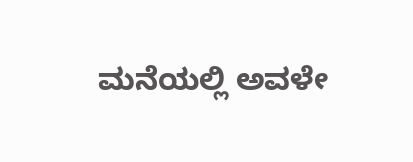ಮನೆಯಲ್ಲಿ ಅವಳೇ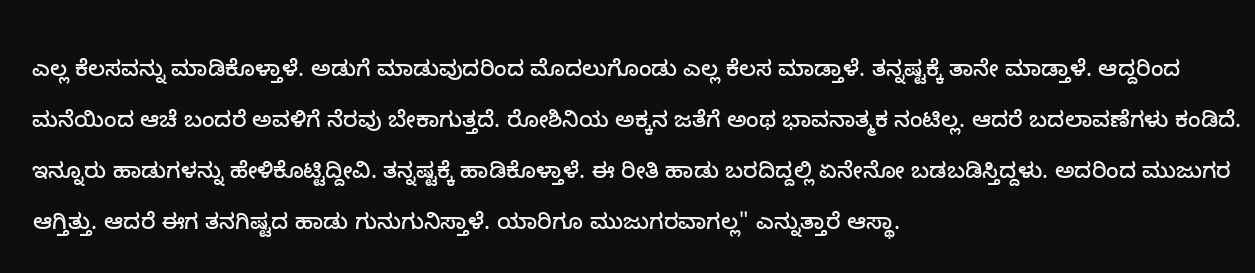ಎಲ್ಲ ಕೆಲಸವನ್ನು ಮಾಡಿಕೊಳ್ತಾಳೆ. ಅಡುಗೆ ಮಾಡುವುದರಿಂದ ಮೊದಲುಗೊಂಡು ಎಲ್ಲ ಕೆಲಸ ಮಾಡ್ತಾಳೆ. ತನ್ನಷ್ಟಕ್ಕೆ ತಾನೇ ಮಾಡ್ತಾಳೆ. ಆದ್ದರಿಂದ ಮನೆಯಿಂದ ಆಚೆ ಬಂದರೆ ಅವಳಿಗೆ ನೆರವು ಬೇಕಾಗುತ್ತದೆ. ರೋಶಿನಿಯ ಅಕ್ಕನ ಜತೆಗೆ ಅಂಥ ಭಾವನಾತ್ಮಕ ನಂಟಿಲ್ಲ. ಆದರೆ ಬದಲಾವಣೆಗಳು ಕಂಡಿದೆ. ಇನ್ನೂರು ಹಾಡುಗಳನ್ನು ಹೇಳಿಕೊಟ್ಟಿದ್ದೀವಿ. ತನ್ನಷ್ಟಕ್ಕೆ ಹಾಡಿಕೊಳ್ತಾಳೆ. ಈ ರೀತಿ ಹಾಡು ಬರದಿದ್ದಲ್ಲಿ ಏನೇನೋ ಬಡಬಡಿಸ್ತಿದ್ದಳು. ಅದರಿಂದ ಮುಜುಗರ ಆಗ್ತಿತ್ತು. ಆದರೆ ಈಗ ತನಗಿಷ್ಟದ ಹಾಡು ಗುನುಗುನಿಸ್ತಾಳೆ. ಯಾರಿಗೂ ಮುಜುಗರವಾಗಲ್ಲ" ಎನ್ನುತ್ತಾರೆ ಆಸ್ಥಾ.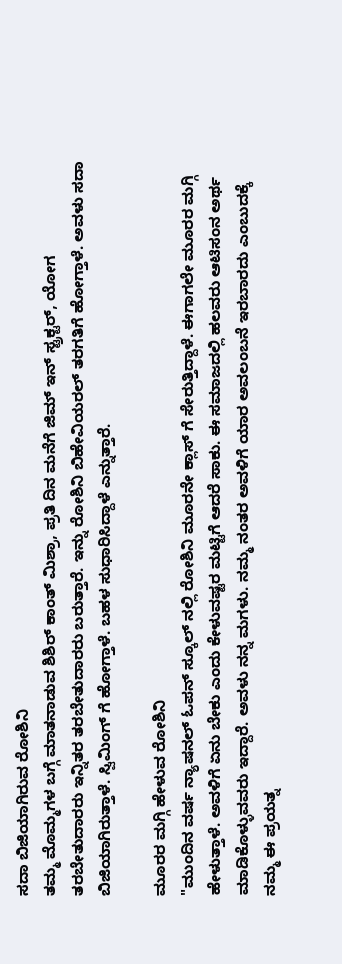ಸದಾ ಬಿಜಿಯಾಗಿರುವ ರೋಶಿನಿ
ತಮ್ಮ ಮೊಮ್ಮಗಳ ಬಗ್ಗೆ ಮಾತನಾಡುವ ಶಿಶಿರ್ ಕಾಂತ್ ಮಿಶ್ರಾ, ಪ್ರತಿ ದಿನ ಮನೆಗೆ ಜಿಮ್ ಇನ್ ಸ್ಟ್ರಕ್ಟರ್, ಯೋಗ ತರಬೇತುದಾರರು ಇನ್ನಿತರ ತರಬೇತುದಾರರು ಬರುತ್ತಾರೆ. ಇನ್ನು ರೋಶಿನಿ ಬಿಹೇವಿಯರಲ್ ತರಗತಿಗೆ ಹೋಗ್ತಾಳೆ. ಅವಳು ಸದಾ ಬಿಜಿಯಾಗಿರುತ್ತಾಳೆ. ಸ್ವಿಮಿಂಗ್ ಗೆ ಹೋಗ್ತಾಳೆ. ಬಹಳ ಸುಧಾರಿಸಿದ್ದಾಳೆ ಎನ್ನುತ್ತಾರೆ.

ಮೂರರ ಮಗ್ಗಿ ಹೇಳುವ ರೋಶಿನಿ
"ಮುಂದಿನ ವರ್ಷ ನ್ಯಾಷನಲ್ ಓಪನ್ ಸ್ಕೂಲ್ ನಲ್ಲಿ ರೋಶಿನಿ ಮೂರನೇ ಕ್ಲಾಸ್ ಗೆ ಸೇರುತ್ತಿದ್ದಾಳೆ. ಈಗಾಗಲೇ ಮೂರರ ಮಗ್ಗಿ ಹೇಳುತ್ತಾಳೆ. ಅವಳಿಗೆ ಏನು ಬೇಕು ಎಂದು ಕೇಳುವಷ್ಟರ ಮಟ್ಟಿಗೆ ಆದರೆ ಸಾಕು. ಈ ಸಮಾಜದಲ್ಲಿ ಹಲವರು ಆಟಿಸಂನ ಅರ್ಥ ಮಾಡಿಕೊಳ್ಳುವವರು ಇದ್ದಾರೆ. ಅವಳು ನನ್ನ ಮಗಳು. ನಮ್ಮ ನಂತರ ಅವಳಿಗೆ ಯಾರ ಅವಲಂಬನೆ ಇರಬಾರದು ಎಂಬುದಕ್ಕೆ ನಮ್ಮ ಈ ಪ್ರಯತ್ನ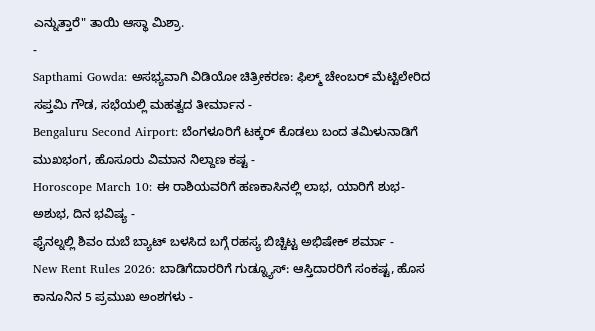ಎನ್ನುತ್ತಾರೆ" ತಾಯಿ ಆಸ್ಥಾ ಮಿಶ್ರಾ.
-
Sapthami Gowda: ಅಸಭ್ಯವಾಗಿ ವಿಡಿಯೋ ಚಿತ್ರೀಕರಣ: ಫಿಲ್ಮ್ ಚೇಂಬರ್ ಮೆಟ್ಟಿಲೇರಿದ ಸಪ್ತಮಿ ಗೌಡ, ಸಭೆಯಲ್ಲಿ ಮಹತ್ವದ ತೀರ್ಮಾನ -
Bengaluru Second Airport: ಬೆಂಗಳೂರಿಗೆ ಟಕ್ಕರ್ ಕೊಡಲು ಬಂದ ತಮಿಳುನಾಡಿಗೆ ಮುಖಭಂಗ, ಹೊಸೂರು ವಿಮಾನ ನಿಲ್ದಾಣ ಕಷ್ಟ -
Horoscope March 10: ಈ ರಾಶಿಯವರಿಗೆ ಹಣಕಾಸಿನಲ್ಲಿ ಲಾಭ, ಯಾರಿಗೆ ಶುಭ-ಅಶುಭ, ದಿನ ಭವಿಷ್ಯ -
ಫೈನಲ್ನಲ್ಲಿ ಶಿವಂ ದುಬೆ ಬ್ಯಾಟ್ ಬಳಸಿದ ಬಗ್ಗೆ ರಹಸ್ಯ ಬಿಚ್ಚಿಟ್ಟ ಅಭಿಷೇಕ್ ಶರ್ಮಾ -
New Rent Rules 2026: ಬಾಡಿಗೆದಾರರಿಗೆ ಗುಡ್ನ್ಯೂಸ್: ಆಸ್ತಿದಾರರಿಗೆ ಸಂಕಷ್ಟ, ಹೊಸ ಕಾನೂನಿನ 5 ಪ್ರಮುಖ ಅಂಶಗಳು -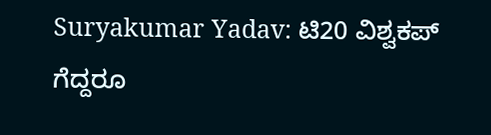Suryakumar Yadav: ಟಿ20 ವಿಶ್ವಕಪ್ ಗೆದ್ದರೂ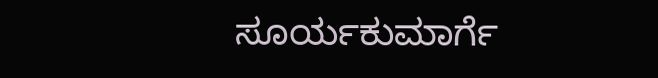ಸೂರ್ಯಕುಮಾರ್ಗೆ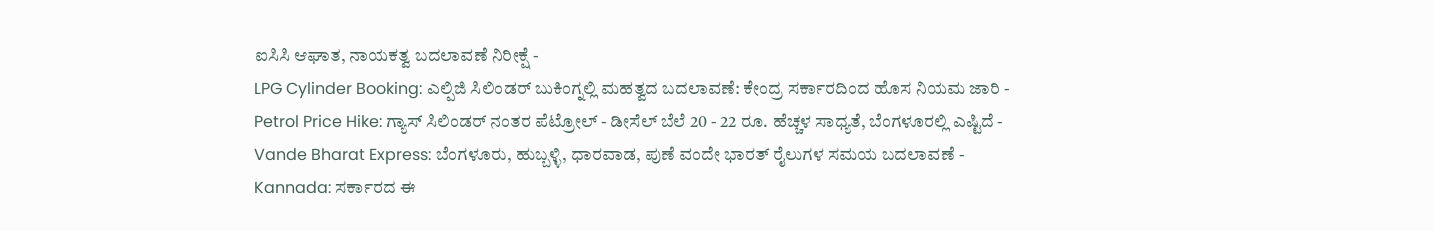ಐಸಿಸಿ ಆಘಾತ, ನಾಯಕತ್ವ ಬದಲಾವಣೆ ನಿರೀಕ್ಷೆ -
LPG Cylinder Booking: ಎಲ್ಪಿಜಿ ಸಿಲಿಂಡರ್ ಬುಕಿಂಗ್ನಲ್ಲಿ ಮಹತ್ವದ ಬದಲಾವಣೆ: ಕೇಂದ್ರ ಸರ್ಕಾರದಿಂದ ಹೊಸ ನಿಯಮ ಜಾರಿ -
Petrol Price Hike: ಗ್ಯಾಸ್ ಸಿಲಿಂಡರ್ ನಂತರ ಪೆಟ್ರೋಲ್ - ಡೀಸೆಲ್ ಬೆಲೆ 20 - 22 ರೂ. ಹೆಚ್ಚಳ ಸಾಧ್ಯತೆ, ಬೆಂಗಳೂರಲ್ಲಿ ಎಷ್ಟಿದೆ -
Vande Bharat Express: ಬೆಂಗಳೂರು, ಹುಬ್ಬಳ್ಳಿ, ಧಾರವಾಡ, ಪುಣೆ ವಂದೇ ಭಾರತ್ ರೈಲುಗಳ ಸಮಯ ಬದಲಾವಣೆ -
Kannada: ಸರ್ಕಾರದ ಈ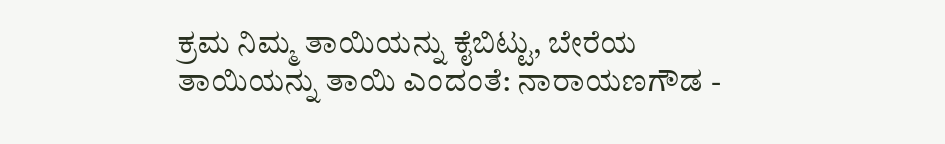ಕ್ರಮ ನಿಮ್ಮ ತಾಯಿಯನ್ನು ಕೈಬಿಟ್ಟು, ಬೇರೆಯ ತಾಯಿಯನ್ನು ತಾಯಿ ಎಂದಂತೆ: ನಾರಾಯಣಗೌಡ -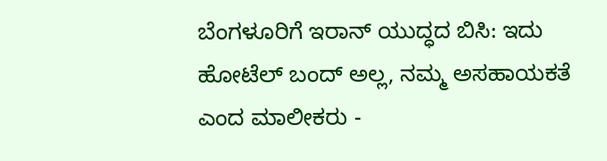ಬೆಂಗಳೂರಿಗೆ ಇರಾನ್ ಯುದ್ಧದ ಬಿಸಿ: ಇದು ಹೋಟೆಲ್ ಬಂದ್ ಅಲ್ಲ, ನಮ್ಮ ಅಸಹಾಯಕತೆ ಎಂದ ಮಾಲೀಕರು -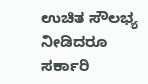ಉಚಿತ ಸೌಲಭ್ಯ ನೀಡಿದರೂ ಸರ್ಕಾರಿ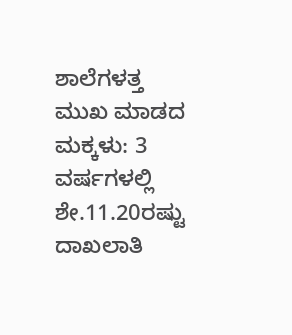ಶಾಲೆಗಳತ್ತ ಮುಖ ಮಾಡದ ಮಕ್ಕಳು: 3 ವರ್ಷಗಳಲ್ಲಿ ಶೇ.11.20ರಷ್ಟು ದಾಖಲಾತಿ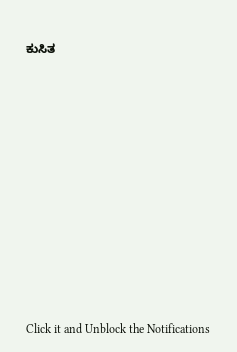ಕುಸಿತ












Click it and Unblock the Notifications